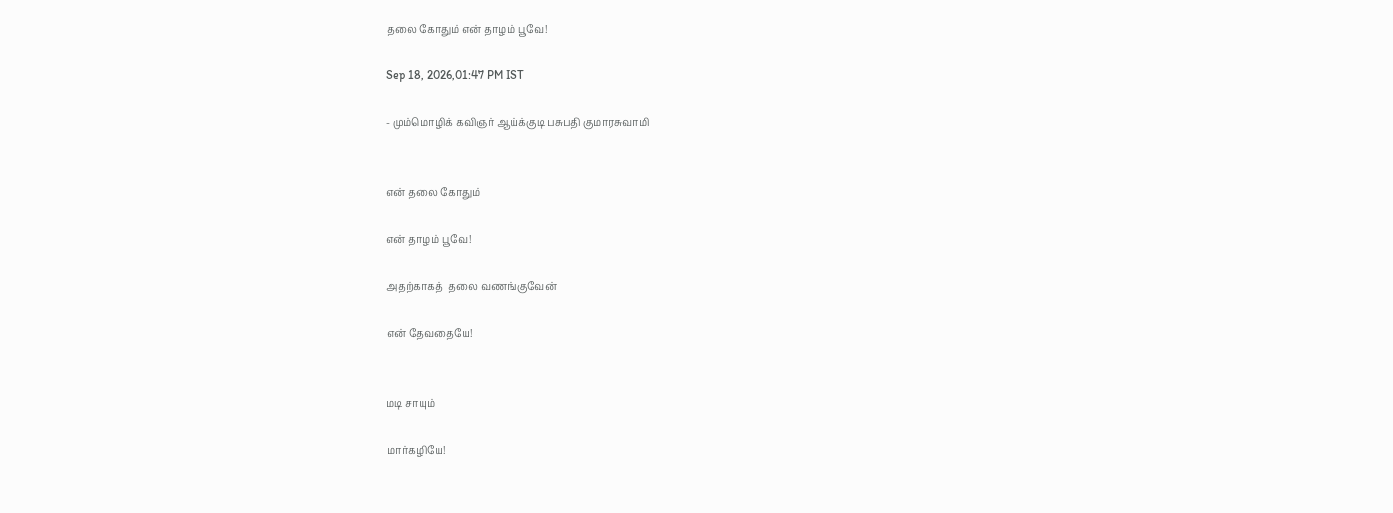தலை கோதும் என் தாழம் பூவே!

Sep 18, 2026,01:47 PM IST

- மும்மொழிக் கவிஞர் ஆய்க்குடி பசுபதி குமாரசுவாமி


என் தலை கோதும்

என் தாழம் பூவே!

அதற்காகத்  தலை வணங்குவேன்

என் தேவதையே!


மடி சாயும்

மார்கழியே!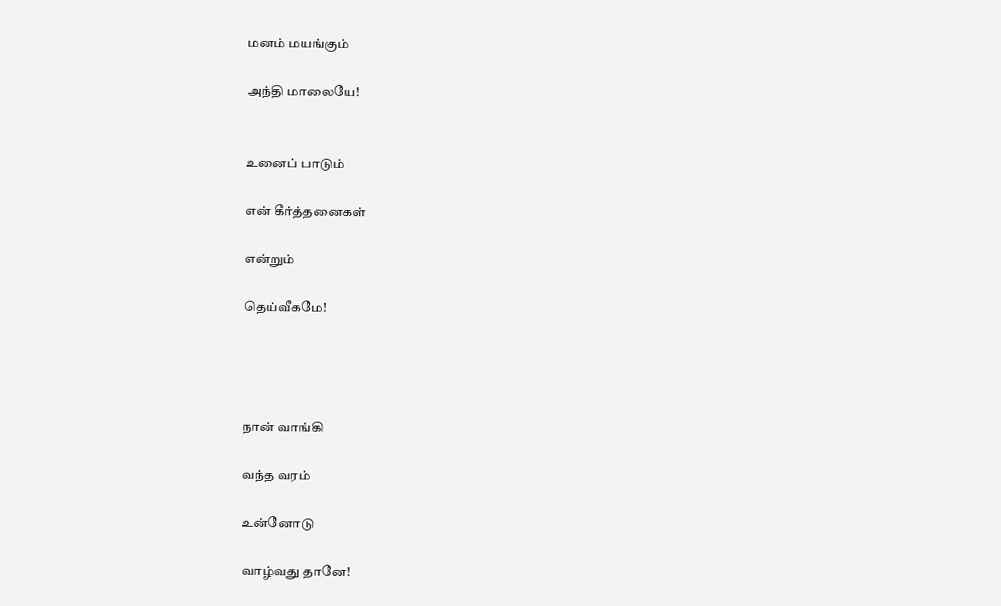மனம் மயங்கும்

அந்தி மாலையே!


உனைப் பாடும்

என் கீர்த்தனைகள்

என்றும்

தெய்வீகமே!




நான் வாங்கி

வந்த வரம்

உன்னோடு

வாழ்வது தானே!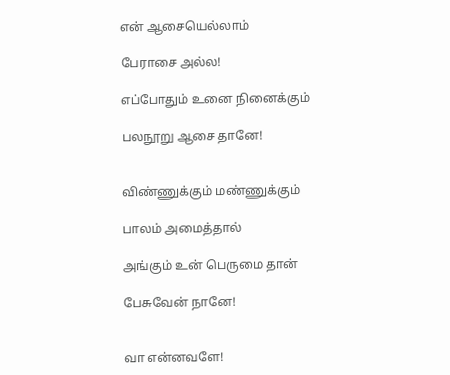என் ஆசையெல்லாம்

பேராசை அல்ல!

எப்போதும் உனை நினைக்கும்

பலநூறு ஆசை தானே!


விண்ணுக்கும் மண்ணுக்கும்

பாலம் அமைத்தால்

அங்கும் உன் பெருமை தான்

பேசுவேன் நானே!


வா என்னவளே!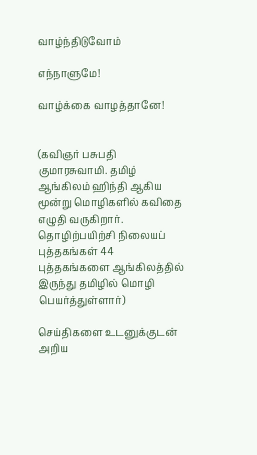வாழ்ந்திடுவோம்

எந்நாளுமே!

வாழ்க்கை வாழத்தானே!


(கவிஞர் பசுபதி குமாரசுவாமி. தமிழ் ஆங்கிலம் ஹிந்தி ஆகிய மூன்று மொழிகளில் கவிதை எழுதி வருகிறார். தொழிற்பயிற்சி நிலையப் புத்தகங்கள் 44 புத்தகங்களை ஆங்கிலத்தில் இருந்து தமிழில் மொழி பெயர்த்துள்ளார்)

செய்திகளை உடனுக்குடன் அறிய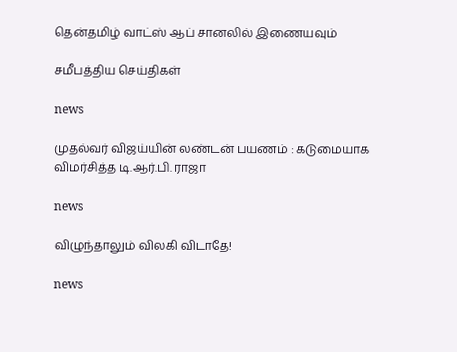தென்தமிழ் வாட்ஸ் ஆப் சானலில் இணையவும்

சமீபத்திய செய்திகள்

news

முதல்வர் விஜய்யின் லண்டன் பயணம் : கடுமையாக விமர்சித்த டி.ஆர்.பி. ராஜா

news

விழுந்தாலும் விலகி விடாதே!

news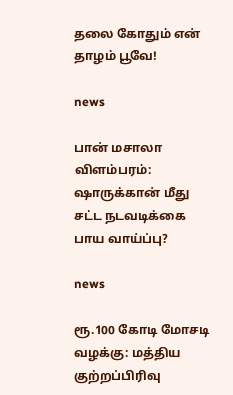தலை கோதும் என் தாழம் பூவே!

news

பான் மசாலா விளம்பரம்: ஷாருக்கான் மீது சட்ட நடவடிக்கை பாய வாய்ப்பு?

news

ரூ.100 கோடி மோசடி வழக்கு: மத்திய குற்றப்பிரிவு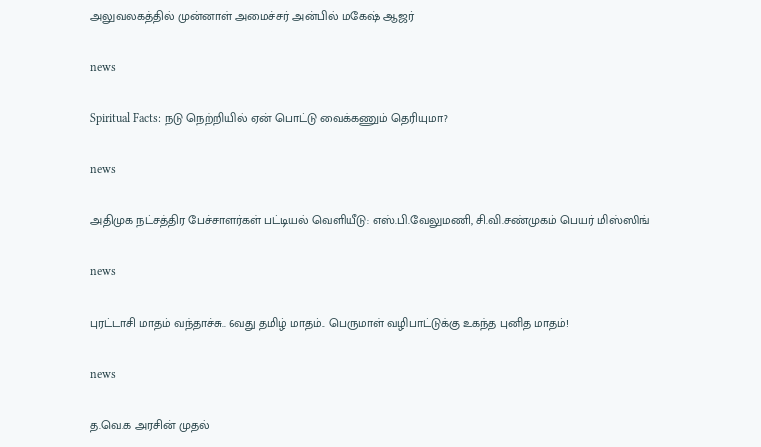அலுவலகத்தில் முன்னாள் அமைச்சர் அன்பில் மகேஷ் ஆஜர்

news

Spiritual Facts: நடு நெற்றியில் ஏன் பொட்டு வைக்கணும் தெரியுமா?

news

அதிமுக நட்சத்திர பேச்சாளர்கள் பட்டியல் வெளியீடு: எஸ்.பி.வேலுமணி, சி.வி.சண்முகம் பெயர் மிஸ்ஸிங்

news

புரட்டாசி மாதம் வந்தாச்சு.. 6வது தமிழ் மாதம்.. பெருமாள் வழிபாட்டுக்கு உகந்த புனித மாதம்!

news

த.வெ.க அரசின் முதல்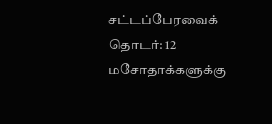சட்டப்பேரவைக் தொடர்: 12 மசோதாக்களுக்கு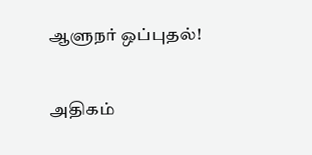ஆளுநர் ஒப்புதல்!

அதிகம்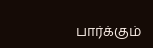பார்க்கும்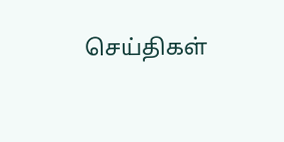செய்திகள்